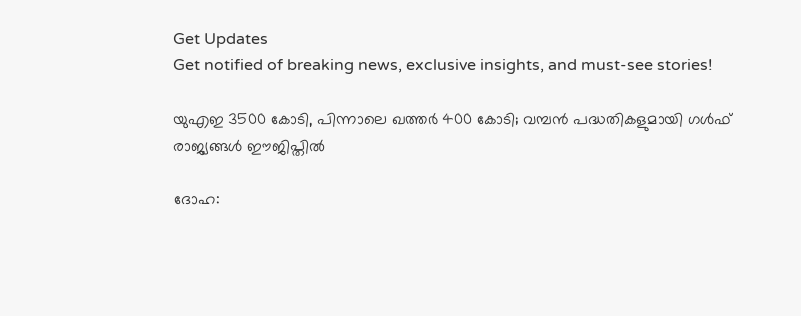Get Updates
Get notified of breaking news, exclusive insights, and must-see stories!

യുഎഇ 3500 കോടി, പിന്നാലെ ഖത്തര്‍ 400 കോടി; വമ്പന്‍ പദ്ധതികളുമായി ഗള്‍ഫ് രാജ്യങ്ങള്‍ ഈജിപ്തില്‍

ദോഹ: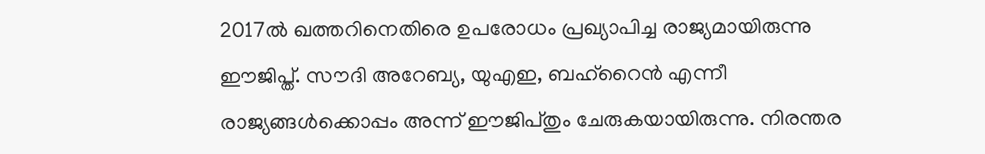2017ല്‍ ഖത്തറിനെതിരെ ഉപരോധം പ്രഖ്യാപിച്ച രാജ്യമായിരുന്നു ഈജിപ്ത്. സൗദി അറേബ്യ, യുഎഇ, ബഹ്‌റൈന്‍ എന്നീ രാജ്യങ്ങള്‍ക്കൊപ്പം അന്ന് ഈജിപ്തും ചേരുകയായിരുന്നു. നിരന്തര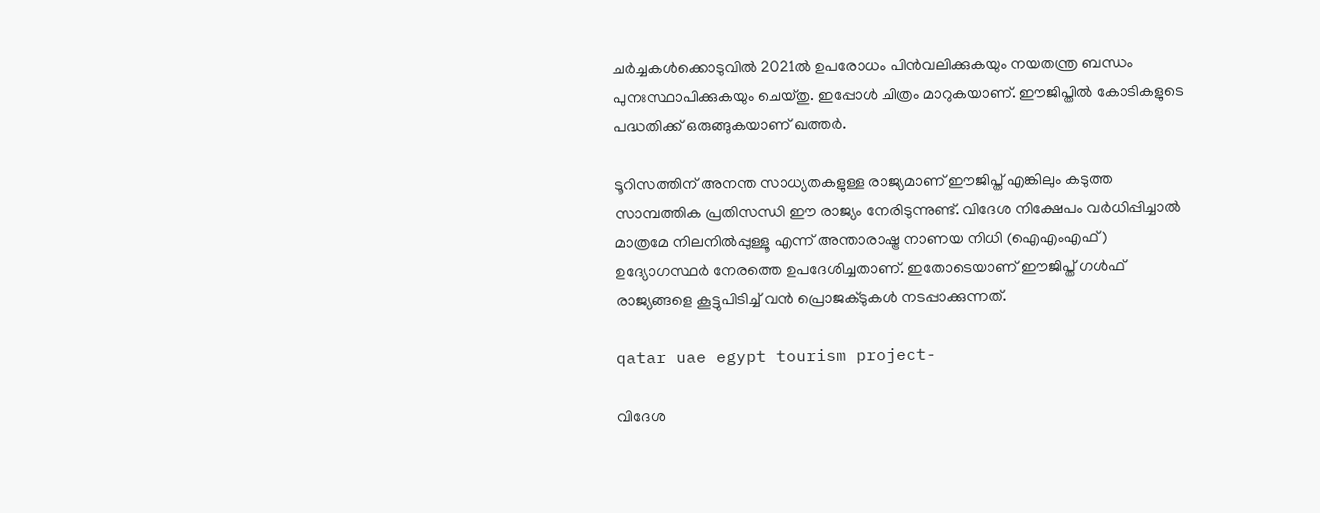ചര്‍ച്ചകള്‍ക്കൊടുവില്‍ 2021ല്‍ ഉപരോധം പിന്‍വലിക്കുകയും നയതന്ത്ര ബന്ധം പുനഃസ്ഥാപിക്കുകയും ചെയ്തു. ഇപ്പോള്‍ ചിത്രം മാറുകയാണ്. ഈജിപ്തില്‍ കോടികളുടെ പദ്ധതിക്ക് ഒരുങ്ങുകയാണ് ഖത്തര്‍.

ടൂറിസത്തിന് അനന്ത സാധ്യതകളുള്ള രാജ്യമാണ് ഈജിപ്ത് എങ്കിലും കടുത്ത സാമ്പത്തിക പ്രതിസന്ധി ഈ രാജ്യം നേരിടുന്നുണ്ട്. വിദേശ നിക്ഷേപം വര്‍ധിപ്പിച്ചാല്‍ മാത്രമേ നിലനില്‍പ്പുള്ളൂ എന്ന് അന്താരാഷ്ട്ര നാണയ നിധി (ഐഎംഎഫ്) ഉദ്യോഗസ്ഥര്‍ നേരത്തെ ഉപദേശിച്ചതാണ്. ഇതോടെയാണ് ഈജിപ്ത് ഗള്‍ഫ് രാജ്യങ്ങളെ കൂട്ടുപിടിച്ച് വന്‍ പ്രൊജക്ടുകള്‍ നടപ്പാക്കുന്നത്.

qatar uae egypt tourism project-

വിദേശ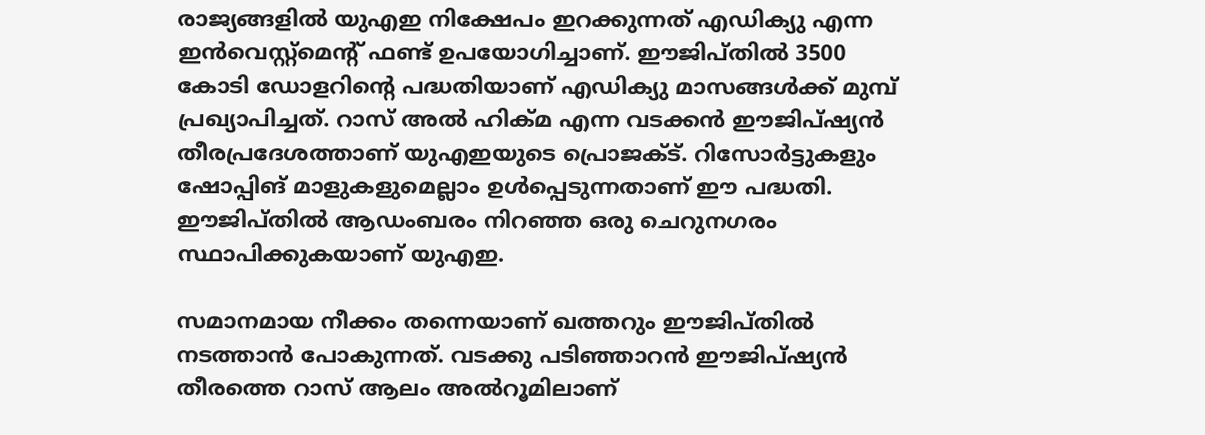രാജ്യങ്ങളില്‍ യുഎഇ നിക്ഷേപം ഇറക്കുന്നത് എഡിക്യു എന്ന ഇന്‍വെസ്റ്റ്‌മെന്റ് ഫണ്ട് ഉപയോഗിച്ചാണ്. ഈജിപ്തില്‍ 3500 കോടി ഡോളറിന്റെ പദ്ധതിയാണ് എഡിക്യു മാസങ്ങള്‍ക്ക് മുമ്പ് പ്രഖ്യാപിച്ചത്. റാസ് അല്‍ ഹിക്മ എന്ന വടക്കന്‍ ഈജിപ്ഷ്യന്‍ തീരപ്രദേശത്താണ് യുഎഇയുടെ പ്രൊജക്ട്. റിസോര്‍ട്ടുകളും ഷോപ്പിങ് മാളുകളുമെല്ലാം ഉള്‍പ്പെടുന്നതാണ് ഈ പദ്ധതി. ഈജിപ്തില്‍ ആഡംബരം നിറഞ്ഞ ഒരു ചെറുനഗരം സ്ഥാപിക്കുകയാണ് യുഎഇ.

സമാനമായ നീക്കം തന്നെയാണ് ഖത്തറും ഈജിപ്തില്‍ നടത്താന്‍ പോകുന്നത്. വടക്കു പടിഞ്ഞാറന്‍ ഈജിപ്ഷ്യന്‍ തീരത്തെ റാസ് ആലം അല്‍റൂമിലാണ്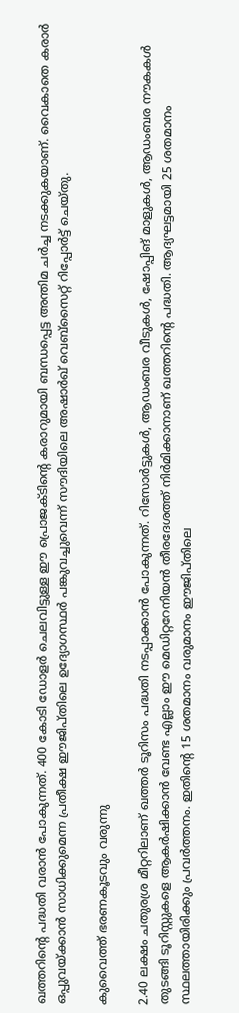ഖത്തറിന്റെ പദ്ധതി വരാന്‍ പോകുന്നത്. 400 കോടി ഡോളര്‍ ചെലവിട്ടുള്ള ഈ പ്രൊജക്ടിന്റെ കരാറുമായി ബന്ധപ്പെട്ട അന്തിമ ചര്‍ച്ച നടക്കുകയാണ്. വൈകാതെ കരാര്‍ ഒപ്പുവയ്ക്കാന്‍ സാധിക്കുമെന്ന പ്രതീക്ഷ ഈജിപ്തിലെ ഉദ്യോഗസ്ഥര്‍ പങ്കുവച്ചുവെന്ന് സൗദിയിലെ അഷാര്‍ഖ് വെബ്‌സൈറ്റ് റിപ്പോര്‍ട്ട് ചെയ്തു.

കുവൈത്ത് ഭരണകൂടവും വരുന്നു

2.40 ലക്ഷം ചതുരശ്ര മീറ്ററിലാണ് ഖത്തര്‍ ടൂറിസം പദ്ധതി നടപ്പാക്കാന്‍ പോകുന്നത്. റിസോര്‍ട്ടുകള്‍, ആഡംബര വീടുകള്‍, ഷോപ്പിങ് മാളുകള്‍, ആഡംബര നൗകകള്‍ തുടങ്ങി ടൂറിസ്റ്റുകളെ ആകര്‍ഷിക്കാന്‍ വേണ്ട എല്ലാം ഈ മെഡിറ്ററേനിയന്‍ തീരദേശത്ത് നിര്‍മിക്കാനാണ് ഖത്തറിന്റെ പദ്ധതി. ആദ്യഘട്ടമായി 25 ശതമാനം സ്ഥലത്തായിരിക്കും പ്രവര്‍ത്തനം. ഇതിന്റെ 15 ശതമാനം വരുമാനം ഈജിപ്തിലെ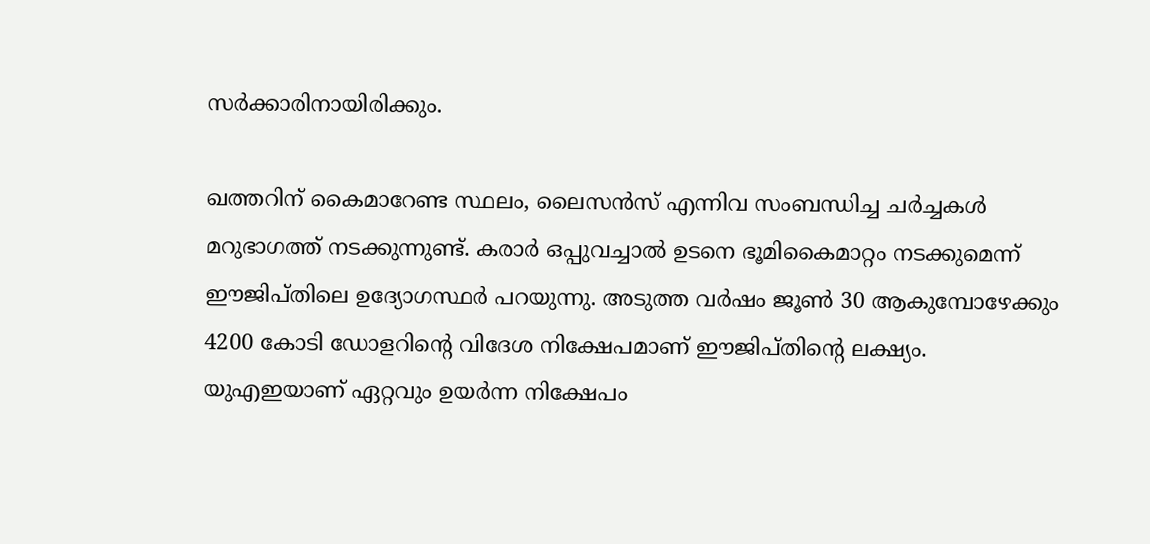സര്‍ക്കാരിനായിരിക്കും.

ഖത്തറിന് കൈമാറേണ്ട സ്ഥലം, ലൈസന്‍സ് എന്നിവ സംബന്ധിച്ച ചര്‍ച്ചകള്‍ മറുഭാഗത്ത് നടക്കുന്നുണ്ട്. കരാര്‍ ഒപ്പുവച്ചാല്‍ ഉടനെ ഭൂമികൈമാറ്റം നടക്കുമെന്ന് ഈജിപ്തിലെ ഉദ്യോഗസ്ഥര്‍ പറയുന്നു. അടുത്ത വര്‍ഷം ജൂണ്‍ 30 ആകുമ്പോഴേക്കും 4200 കോടി ഡോളറിന്റെ വിദേശ നിക്ഷേപമാണ് ഈജിപ്തിന്റെ ലക്ഷ്യം. യുഎഇയാണ് ഏറ്റവും ഉയര്‍ന്ന നിക്ഷേപം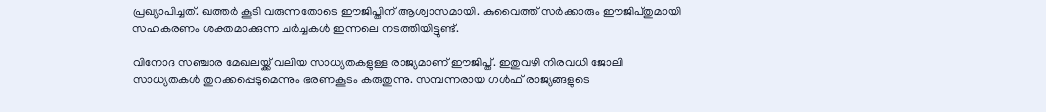പ്രഖ്യാപിച്ചത്. ഖത്തര്‍ കൂടി വരുന്നതോടെ ഈജിപ്തിന് ആശ്വാസമായി. കുവൈത്ത് സര്‍ക്കാരും ഈജിപ്തുമായി സഹകരണം ശക്തമാക്കുന്ന ചര്‍ച്ചകള്‍ ഇന്നലെ നടത്തിയിട്ടുണ്ട്.

വിനോദ സഞ്ചാര മേഖലയ്ക്ക് വലിയ സാധ്യതകളുള്ള രാജ്യമാണ് ഈജിപ്ത്. ഇതുവഴി നിരവധി ജോലി സാധ്യതകള്‍ തുറക്കപ്പെടുമെന്നും ഭരണകൂടം കരുതുന്നു. സമ്പന്നരായ ഗള്‍ഫ് രാജ്യങ്ങളുടെ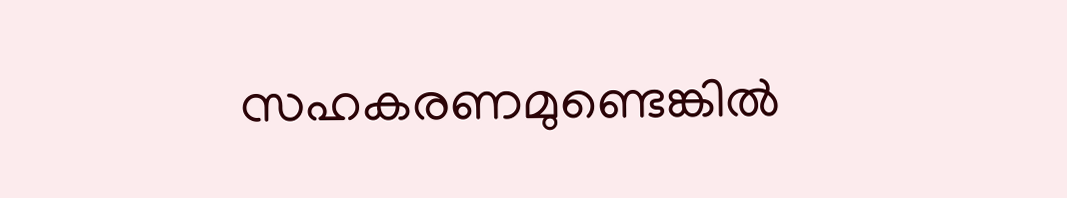സഹകരണമുണ്ടെങ്കില്‍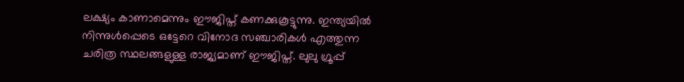ലക്ഷ്യം കാണാമെന്നും ഈജിപ്ത് കണക്കുകൂട്ടുന്നു. ഇന്ത്യയില്‍ നിന്നുള്‍പ്പെടെ ഒട്ടേറെ വിനോദ സഞ്ചാരികള്‍ എത്തുന്ന ചരിത്ര സ്ഥലങ്ങളുള്ള രാജ്യമാണ് ഈജിപ്ത്. ലുലു ഗ്രൂപ്പ്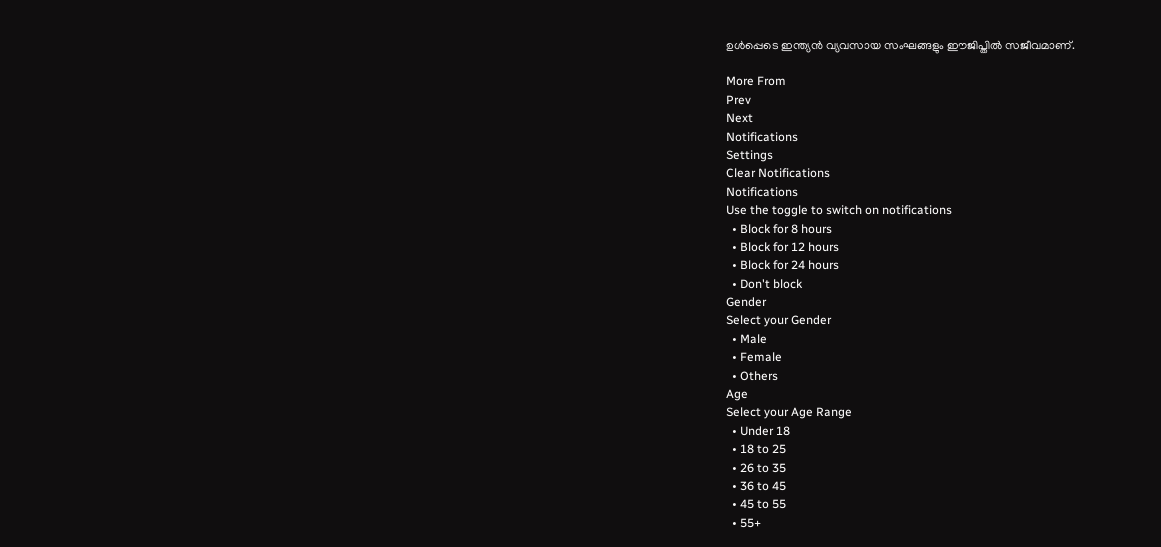ഉള്‍പ്പെടെ ഇന്ത്യന്‍ വ്യവസായ സംഘങ്ങളും ഈജിപ്തില്‍ സജീവമാണ്.

More From
Prev
Next
Notifications
Settings
Clear Notifications
Notifications
Use the toggle to switch on notifications
  • Block for 8 hours
  • Block for 12 hours
  • Block for 24 hours
  • Don't block
Gender
Select your Gender
  • Male
  • Female
  • Others
Age
Select your Age Range
  • Under 18
  • 18 to 25
  • 26 to 35
  • 36 to 45
  • 45 to 55
  • 55+